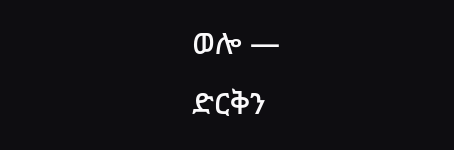ወሎ —
ድርቅን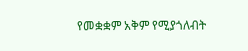የመቋቋም አቅም የሚያጎለብት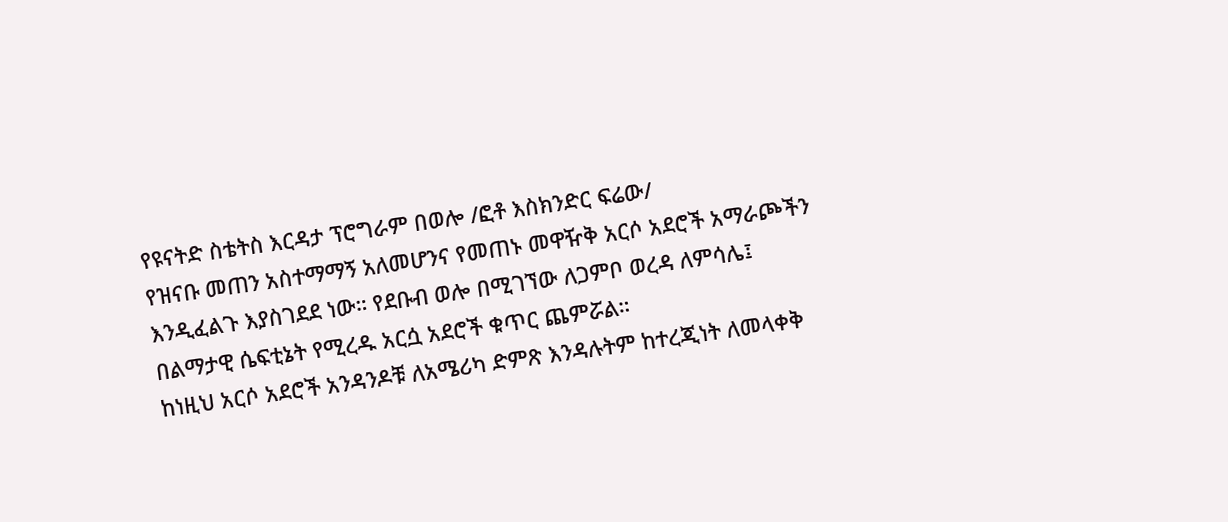የዩናትድ ስቴትስ እርዳታ ፕሮግራም በወሎ /ፎቶ እስክንድር ፍሬው/
የዝናቡ መጠን አስተማማኝ አለመሆንና የመጠኑ መዋዥቅ አርሶ አደሮች አማራጮችን እንዲፈልጉ እያስገደደ ነው። የደቡብ ወሎ በሚገኘው ለጋምቦ ወረዳ ለምሳሌ፤ በልማታዊ ሴፍቲኔት የሚረዱ አርሷ አደሮች ቁጥር ጨምሯል።
ከነዚህ አርሶ አደሮች አንዳንዶቹ ለአሜሪካ ድምጽ እንዳሉትም ከተረጂነት ለመላቀቅ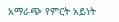አማራጭ የምርት አይነት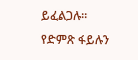ይፈልጋሉ።
የድምጽ ፋይሉን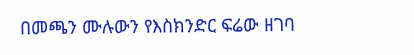በመጫን ሙሉውን የእስክንድር ፍሬው ዘገባ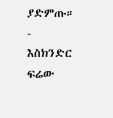ያድምጡ።
-
እስክንድር ፍሬው